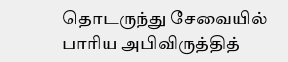தொடருந்து சேவையில் பாரிய அபிவிருத்தித்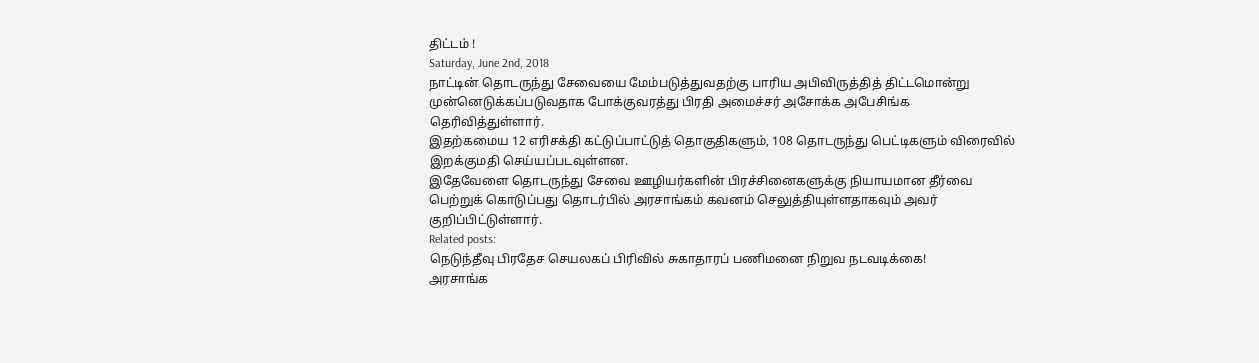திட்டம் !
Saturday, June 2nd, 2018
நாட்டின் தொடருந்து சேவையை மேம்படுத்துவதற்கு பாரிய அபிவிருத்தித் திட்டமொன்று முன்னெடுக்கப்படுவதாக போக்குவரத்து பிரதி அமைச்சர் அசோக்க அபேசிங்க தெரிவித்துள்ளார்.
இதற்கமைய 12 எரிசக்தி கட்டுப்பாட்டுத் தொகுதிகளும், 108 தொடருந்து பெட்டிகளும் விரைவில் இறக்குமதி செய்யப்படவுள்ளன.
இதேவேளை தொடருந்து சேவை ஊழியர்களின் பிரச்சினைகளுக்கு நியாயமான தீர்வை பெற்றுக் கொடுப்பது தொடர்பில் அரசாங்கம் கவனம் செலுத்தியுள்ளதாகவும் அவர் குறிப்பிட்டுள்ளார்.
Related posts:
நெடுந்தீவு பிரதேச செயலகப் பிரிவில் சுகாதாரப் பணிமனை நிறுவ நடவடிக்கை!
அரசாங்க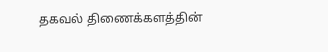தகவல் திணைக்களத்தின்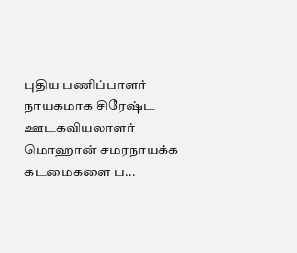புதிய பணிப்பாளர் நாயகமாக சிரேஷ்ட ஊடகவியலாளர் மொஹான் சமரநாயக்க கடமைகளை ப...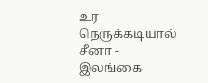உர நெருக்கடியால் சீனா - இலங்கை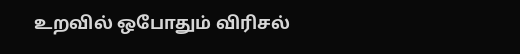உறவில் ஒபோதும் விரிசல்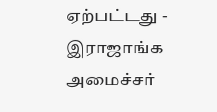ஏற்பட்டது - இராஜாங்க அமைச்சர்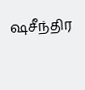ஷசீந்திர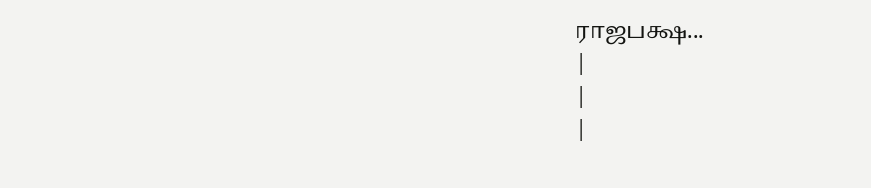ராஜபக்ஷ...
|
|
|